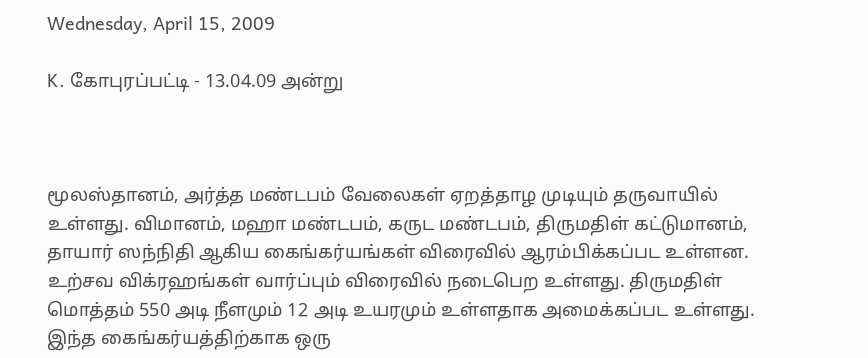Wednesday, April 15, 2009

K. கோபுரப்பட்டி - 13.04.09 அன்று



மூலஸ்தானம், அர்த்த மண்டபம் வேலைகள் ஏறத்தாழ முடியும் தருவாயில் உள்ளது. விமானம், மஹா மண்டபம், கருட மண்டபம், திருமதிள் கட்டுமானம், தாயார் ஸந்நிதி ஆகிய கைங்கர்யங்கள் விரைவில் ஆரம்பிக்கப்பட உள்ளன.
உற்சவ விக்ரஹங்கள் வார்ப்பும் விரைவில் நடைபெற உள்ளது. திருமதிள் மொத்தம் 550 அடி நீளமும் 12 அடி உயரமும் உள்ளதாக அமைக்கப்பட உள்ளது. இந்த கைங்கர்யத்திற்காக ஒரு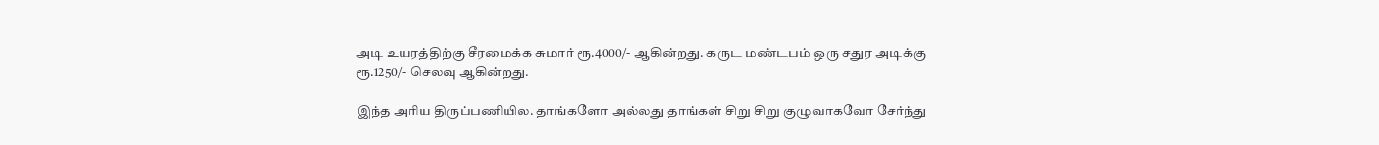அடி உயரத்திற்கு சீரமைக்க சுமார் ரூ.4000/- ஆகின்றது. கருட மண்டபம் ஒரு சதுர அடிக்கு ரூ.1250/- செலவு ஆகின்றது.

இந்த அரிய திருப்பணியில. தாங்களோ அல்லது தாங்கள் சிறு சிறு குழுவாகவோ சேர்ந்து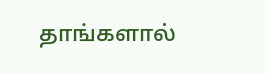தாங்களால்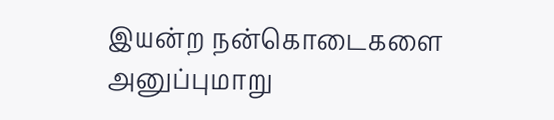இயன்ற நன்கொடைகளை அனுப்புமாறு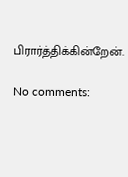பிரார்த்திக்கின்றேன்.

No comments: